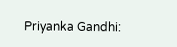Priyanka Gandhi: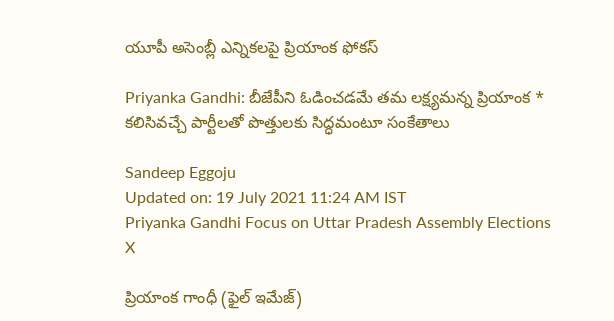యూపీ అసెంబ్లీ ఎన్నికలపై ప్రియాంక ఫోకస్‌

Priyanka Gandhi: బీజేపీని ఓడించడమే తమ లక్ష్యమన్న ప్రియాంక * కలిసివచ్చే పార్టీలతో పొత్తులకు సిద్ధమంటూ సంకేతాలు

Sandeep Eggoju
Updated on: 19 July 2021 11:24 AM IST
Priyanka Gandhi Focus on Uttar Pradesh Assembly Elections
X

ప్రియాంక గాంధీ (ఫైల్ ఇమేజ్)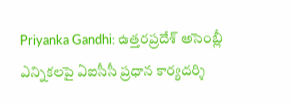Priyanka Gandhi: ఉత్తరప్రదేశ్‌ అసెంబ్లీ ఎన్నికలపై ఏఐసీసీ ప్రధాన కార్యదర్శి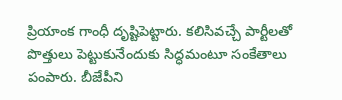ప్రియాంక గాంధీ దృష్టిపెట్టారు. కలిసివచ్చే పార్టీలతో పొత్తులు పెట్టుకునేందుకు సిద్ధమంటూ సంకేతాలు పంపారు. బీజేపీని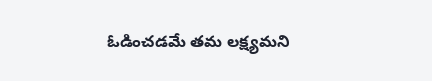ఓడించడమే తమ లక్ష్యమని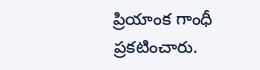ప్రియాంక గాంధీ ప్రకటించారు.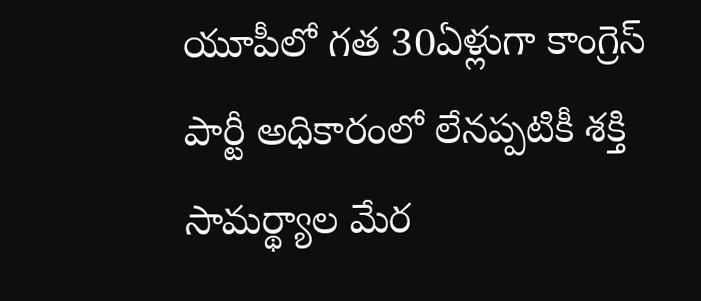యూపీలో గత 30ఏళ్లుగా కాంగ్రెస్ పార్టీ అధికారంలో లేనప్పటికీ శక్తి సామర్థ్యాల మేర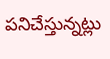పనిచేస్తున్నట్లు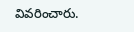వివరించారు.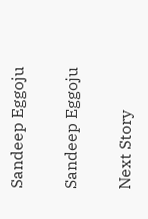Sandeep Eggoju

Sandeep Eggoju

Next Story